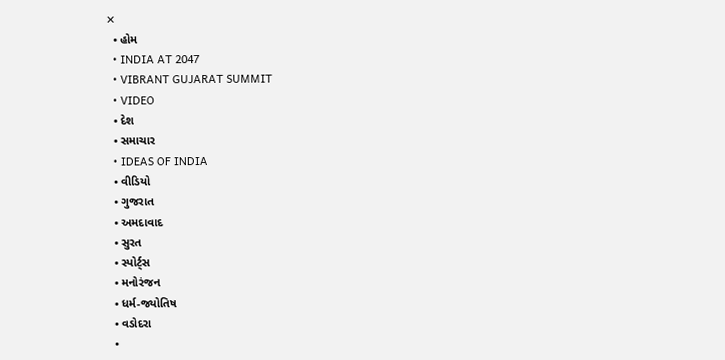✕
  • હોમ
  • INDIA AT 2047
  • VIBRANT GUJARAT SUMMIT
  • VIDEO
  • દેશ
  • સમાચાર
  • IDEAS OF INDIA
  • વીડિયો
  • ગુજરાત
  • અમદાવાદ
  • સુરત
  • સ્પોર્ટ્સ
  • મનોરંજન
  • ધર્મ-જ્યોતિષ
  • વડોદરા
  •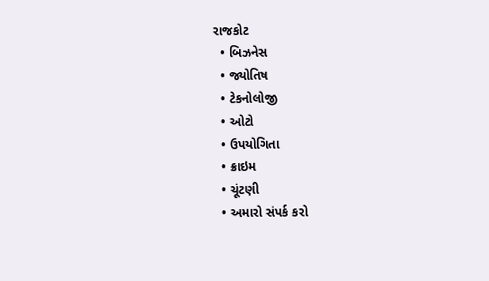રાજકોટ
  • બિઝનેસ
  • જ્યોતિષ
  • ટેકનોલોજી
  • ઓટો
  • ઉપયોગિતા
  • ક્રાઇમ
  • ચૂંટણી
  • અમારો સંપર્ક કરો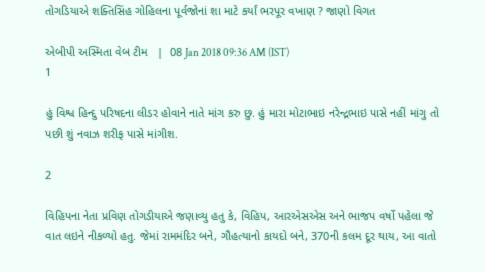તોગડિયાએ શક્તિસિંહ ગોહિલના પૂર્વજોનાં શા માટે કર્યાં ભરપૂર વખાણ ? જાણો વિગત

એબીપી અસ્મિતા વેબ ટીમ   |  08 Jan 2018 09:36 AM (IST)
1

હું વિશ્વ હિન્દુ પરિષદના લીડર હોવાને નાતે માંગ કરુ છુ. હું મારા મોટાભાઇ નરેન્દ્રભાઇ પાસે નહીં માંગુ તો પછી શું નવાઝ શરીફ પાસે માંગીશ.

2

વિહિપના નેતા પ્રવિણ તોગડીયાએ જણાવ્યુ હતુ કે, વિહિપ, આરએસએસ અને ભાજપ વર્ષો પહેલા જે વાત લઇને નીકળ્યો હતુ. જેમાં રામમંદિર બને, ગૌહત્યાનો કાયદો બને, 370ની કલમ દૂર થાય, આ વાતો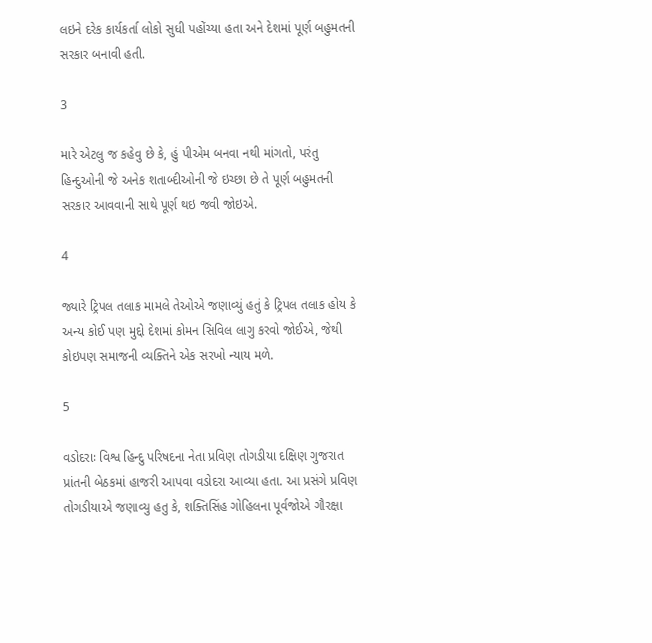લઇને દરેક કાર્યકર્તા લોકો સુધી પહોંચ્યા હતા અને દેશમાં પૂર્ણ બહુમતની સરકાર બનાવી હતી.

3

મારે એટલુ જ કહેવુ છે કે, હું પીએમ બનવા નથી માંગતો, પરંતુ હિન્દુઓની જે અનેક શતાબ્દીઓની જે ઇચ્છા છે તે પૂર્ણ બહુમતની સરકાર આવવાની સાથે પૂર્ણ થઇ જવી જોઇએ.

4

જ્યારે ટ્રિપલ તલાક મામલે તેઓએ જણાવ્યું હતું કે ટ્રિપલ તલાક હોય કે અન્ય કોઈ પણ મુદ્દો દેશમાં કોમન સિવિલ લાગુ કરવો જોઈએ, જેથી કોઇપણ સમાજની વ્યક્તિને એક સરખો ન્યાય મળે.

5

વડોદરાઃ વિશ્વ હિન્દુ પરિષદના નેતા પ્રવિણ તોગડીયા દક્ષિણ ગુજરાત પ્રાંતની બેઠકમાં હાજરી આપવા વડોદરા આવ્યા હતા. આ પ્રસંગે પ્રવિણ તોગડીયાએ જણાવ્યુ હતુ કે, શક્તિસિંહ ગોહિલના પૂર્વજોએ ગૌરક્ષા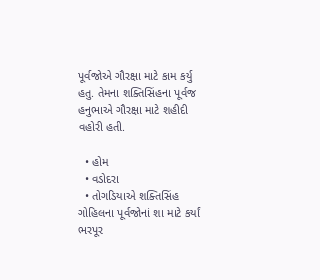પૂર્વજોએ ગૌરક્ષા માટે કામ કર્યુ હતુ. તેમના શક્તિસિંહના પૂર્વજ હનુભાએ ગૌરક્ષા માટે શહીદી વહોરી હતી.

  • હોમ
  • વડોદરા
  • તોગડિયાએ શક્તિસિંહ ગોહિલના પૂર્વજોનાં શા માટે કર્યાં ભરપૂર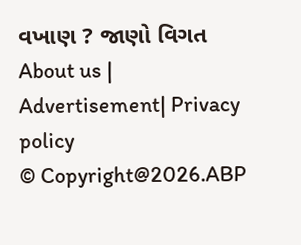વખાણ ? જાણો વિગત
About us | Advertisement| Privacy policy
© Copyright@2026.ABP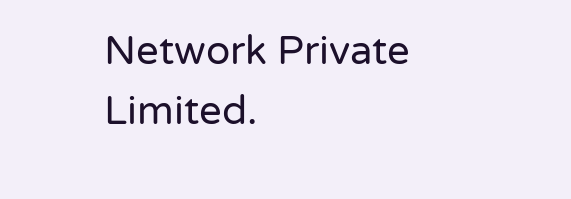Network Private Limited.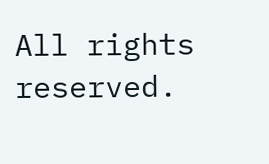All rights reserved.